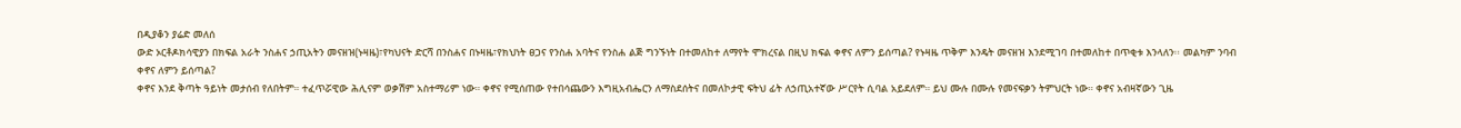በዲያቆን ያሬድ መለሰ
ውድ ኦርቶዶክሳዊያን በክፍል አራት ንስሐና ኃጢአትን መናዘዝ(ኑዛዜ)፣የካህናት ድርሻ በንስሐና በኑዛዜ፣የክህነት ፀጋና የንስሐ አባትና የንስሐ ልጅ ግንኙነት በተመለከተ ለማየት ሞክረናል በዚህ ክፍል ቀኖና ለምን ይሰጣል? የኑዛዜ ጥቅም እንዴት መናዘዝ እንደሚገባ በተመለከተ በጥቂቱ እንላለን፡፡ መልካም ንባብ
ቀኖና ለምን ይሰጣል?
ቀኖና እንደ ቅጣት ዓይነት መታሰብ የለበትም። ተፈጥሯዊው ሕሊናም ወቃሽም አስተማሪም ነው። ቀኖና የሚሰጠው የተበሳጨውን እግዚአብሔርን ለማስደሰትና በመለኮታዊ ፍትህ ፊት ለኃጢአተኛው ሥርየት ሲባል አይደለም። ይህ ሙሉ በሙሉ የመናፍቃን ትምህርት ነው። ቀኖና አብዛኛውን ጊዜ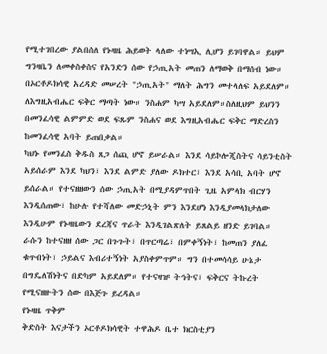የሚተገበረው ያልበሰለ የኑዛዜ ሕይወት ላለው ተነሣኢ ሊሆን ይገባዋል። ይህም ግንዛቤን ለመቀስቀስና የአንድን ሰው የኃጢአት መጠን ለማወቅ በማሰብ ነው። በኦርቶዶክሳዊ አረዳድ መሠረት "ኃጢአት" ማለት ሕግን መተላለፍ አይደለም። ለእግዚአብሔር ፍቅር ማጣት ነው። ንስሐም ካሣ አይደለም።ስለዚህም ይህንን በመንፈሳዊ ልምምድ ወደ ፍጹም ንስሐና ወደ እግዚአብሔር ፍቅር ማድረስን ከመንፈሳዊ አባት ይጠበቃል።
ካህኑ የመንፈስ ቅዱስ ጸጋ ሰጪ ሆኖ ይሠራል። እንደ ሳይኮሎጂስትና ሳይንቲስት አይሰራም እንደ ካህን፣ እንደ ልምድ ያለው ዶክተር፣ እንደ አሳቢ አባት ሆኖ ይሰራል። የተናዘዘውን ሰው ኃጢአት በሚያዳምጥበት ጊዜ አምላክ ብርሃን እንዲሰጠው፣ ከሁሉ የተሻለው መድኃኒት ምን እንደሆነ እንዲያመላክታለው እንዲሁም የኑዛዜውን ደረጃና ጥራት እንዲገልጽለት ይጸልይ ዘንድ ይገባል።
ራሱን ከተናዘዘ ሰው ጋር በጉጉት፣ በጥርጣሬ፣ በምቀኝነት፣ ከመጠን ያለፈ ቁጥብነት፣ ኃይልና እብሪተኝነት አያስቀምጥም። ግን በተመሳሳይ ሁኔታ በግዴለሽነትና በድካም አይደለም። የተናዛዡ ትኅትና፣ ፍቅርና ትኩረት የሚናዘዙትን ሰው በእጅጉ ይረዳል።
የኑዛዜ ጥቅም
ቅድስት እናታችን ኦርቶዶክሳዊት ተዋሕዶ ቤተ ክርስቲያን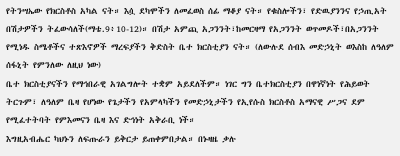የትንሣኤው የክርስቶስ አካል ናት። እሷ ደካሞችን ለመፈወስ ሰፊ ማቆያ ናት። የቁስሎችን፣ የድዉያንንና የኃጢአት በሽታዎችን ትፈውሳለች(ማቴ.9፥10-12)። በሽታ አምጪ አጋንንት፣ከመርዛማ የአጋንንት ወጥመዶች፣በአጋንንት የሚነዱ ስሜቶችና ተጽእኖዎች ማረፍያችን ቅድስት ቤተ ክርስቲያን ናት። (ለውሉደ ሰብእ መድኃኒት ወእስከ ለዓለም ሰፋኒት የምንለው ለዚህ ነው)
ቤተ ክርስቲያናችን የማኅበራዊ አገልግሎት ተቋም አይደለችም። ነገር ግን ቤተክርስቲያን በዋነኛነት የሕይወት ትርጉም፣ ለዓለም ቤዛ የሆነው የጌታችን የአምላካችን የመድኃኒታችን የኢየሱስ ክርስቶስ አማናዊ ሥጋና ደም የሚፈተትባት የምእመናን ቤዛ እና ድኅነት አቅራቢ ነች።
እግዚአብሔር ካህኑን ለፍጡራን ይቅርታ ይጠቀምበታል። በኑዛዜ ቃሉ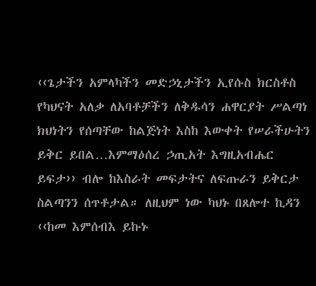‹‹ጌታችን አምላካችን መድኃኒታችን ኢየሱስ ክርስቶስ የካህናት አለቃ ለአባቶቻችን ለቅዱሳን ሐዋርያት ሥልጣነ ክህነትን የሰጣቸው ከልጅነት እስከ እውቀት የሠራችሁትን ይቅር ይበል…እምማዕሰረ ኃጢአት እግዚአብሔር ይፍታ›› ብሎ ከእስራት መፍታትና ለፍጡራን ይቅርታ ስልጣንን ሰጥቶታል። ለዚህም ነው ካህኑ በጸሎተ ኪዳን ‹‹ከመ እምሰብእ ይኩኑ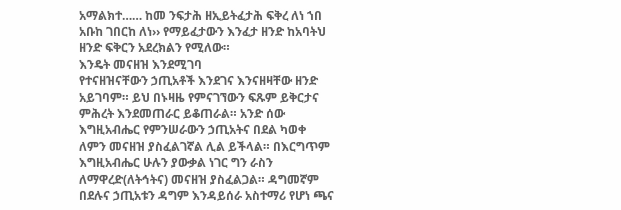አማልክተ…… ከመ ንፍታሕ ዘኢይትፈታሕ ፍቅረ ለነ ኀበ አቡከ ገበርከ ለነ›› የማይፈታውን እንፈታ ዘንድ ከአባትህ ዘንድ ፍቅርን አደረክልን የሚለው።
እንዴት መናዘዝ እንደሚገባ
የተናዘዝናቸውን ኃጢአቶች እንደገና እንናዘዛቸው ዘንድ አይገባም። ይህ በኑዛዜ የምናገኘውን ፍጹም ይቅርታና ምሕረት እንደመጠራር ይቆጠራል። አንድ ሰው እግዚአብሔር የምንሠራውን ኃጢአትና በደል ካወቀ ለምን መናዘዝ ያስፈልገኛል ሊል ይችላል። በእርግጥም እግዚአብሔር ሁሉን ያውቃል ነገር ግን ራስን ለማዋረድ(ለትኅትና) መናዘዝ ያስፈልጋል። ዳግመኛም በደሉና ኃጢአቱን ዳግም እንዳይሰራ አስተማሪ የሆነ ጫና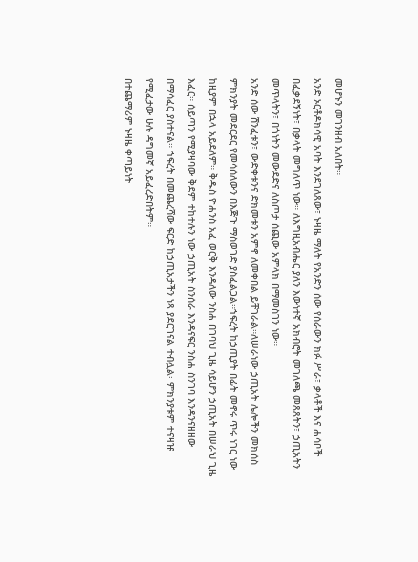መሆኑን መገንዘብ አለበት።
አንድ ኦርቶዶክሳዊ አባት እንደገለጸው፣ ኑዛዜ ማለት የአንድን ሰው የሰራውን ክፉ ሥራ፣ ቃላቶች እና ሐሳቦች በፈቃደኝነት፣ በቃላት መግለጥ ነው። ለእግዚአብሔር ያለን እውነተኛ አክብሮት መገለጫ መጸጸትን፣ ኃጢአትን መጥላትን፣ በጎነትን መውደድና ለስጦታ ሰጪው አምላክ በማመስገን ነው።
አንድ ሰው ሽንፈቱን፣ ውድቀቱንና ድክመቱን አምኖ ለመቀበል ይቸገራል።ለሠራነው ኃጢአት ሌሎችን መክሰስ ምክንያት መደርደር የመሳሰለውን በእጅጉ ማስወገድ ያስፈልጋል።ኀፍረት ከኃጢያት በፊት መኖሩ ጥሩ ነገር ነው ከዚያም በኋላ አይደለም። ቅዱስ ዮሐንስ አፈ ወርቅ እንዳለው ንስሐ በገባህ ጊዜ ሳይሆን ኃጢአት በሠራህ ጊዜ እፈር። ሰይጣን የሚያዛባው ቅደም ተከተሉን ነው ኃጢአት ስንሰራ እንዳናፍር ንስሐ ስንገባ እንዳንናዘዘው በማሳፈር ያስተናል። ኀፍረት በመጨረሻው ፍርድ ከኃጢአታችን ነጻ ያደርገናል ተብሏል፡ ምክንያቱም ተናዛዡ የሚፈታው ሁሉ ዳግመኛ አይፈረድበትም።
በተጨማሪም ኑዛዜ ቀጣይነት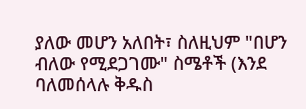ያለው መሆን አለበት፣ ስለዚህም "በሆን ብለው የሚደጋገሙ" ስሜቶች (እንደ ባለመሰላሉ ቅዱስ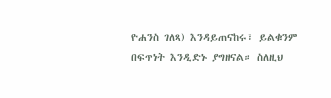ዮሐንስ ገለጻ) እንዳይጠናከሩ፣ ይልቁንም በፍጥነት እንዲድኑ ያግዘናል። ስለዚህ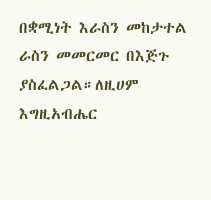በቋሚነት እራስን መከታተል ራስን መመርመር በእጅጉ ያስፈልጋል።ለዚሀም እግዚአብሔር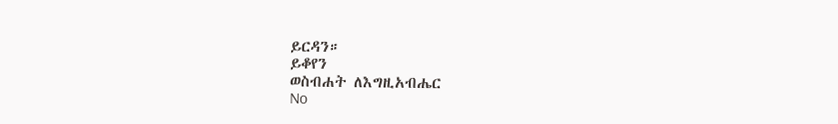ይርዳን።
ይቆየን
ወስብሐት ለእግዚአብሔር
No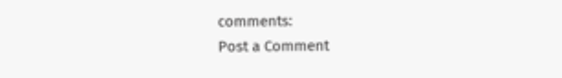comments:
Post a Comment